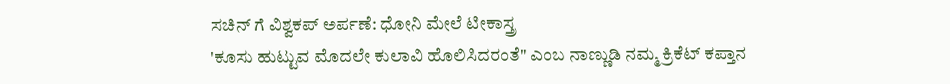ಸಚಿನ್ ಗೆ ವಿಶ್ವಕಪ್ ಅರ್ಪಣೆ: ಧೋನಿ ಮೇಲೆ ಟೀಕಾಸ್ತ್ರ
'ಕೂಸು ಹುಟ್ಟುವ ಮೊದಲೇ ಕುಲಾವಿ ಹೊಲಿಸಿದರಂತೆ" ಎಂಬ ನಾಣ್ಣುಡಿ ನಮ್ಮ ಕ್ರಿಕೆಟ್ ಕಪ್ತಾನ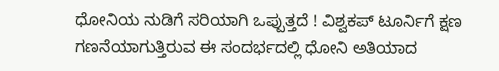ಧೋನಿಯ ನುಡಿಗೆ ಸರಿಯಾಗಿ ಒಪ್ಪುತ್ತದೆ ! ವಿಶ್ವಕಪ್ ಟೂರ್ನಿಗೆ ಕ್ಷಣ ಗಣನೆಯಾಗುತ್ತಿರುವ ಈ ಸಂದರ್ಭದಲ್ಲಿ ಧೋನಿ ಅತಿಯಾದ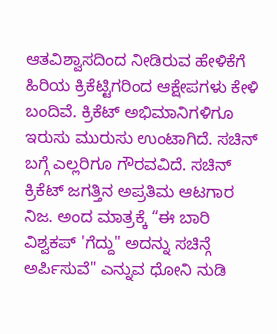ಆತವಿಶ್ವಾಸದಿಂದ ನೀಡಿರುವ ಹೇಳಿಕೆಗೆ ಹಿರಿಯ ಕ್ರಿಕೆಟ್ಟಿಗರಿಂದ ಆಕ್ಷೇಪಗಳು ಕೇಳಿ ಬಂದಿವೆ. ಕ್ರಿಕೆಟ್ ಅಭಿಮಾನಿಗಳಿಗೂ ಇರುಸು ಮುರುಸು ಉಂಟಾಗಿದೆ. ಸಚಿನ್ ಬಗ್ಗೆ ಎಲ್ಲರಿಗೂ ಗೌರವವಿದೆ. ಸಚಿನ್ ಕ್ರಿಕೆಟ್ ಜಗತ್ತಿನ ಅಪ್ರತಿಮ ಆಟಗಾರ ನಿಜ. ಅಂದ ಮಾತ್ರಕ್ಕೆ “ಈ ಬಾರಿ ವಿಶ್ವಕಪ್ 'ಗೆದ್ದು" ಅದನ್ನು ಸಚಿನ್ಗೆ ಅರ್ಪಿಸುವೆ" ಎನ್ನುವ ಧೋನಿ ನುಡಿ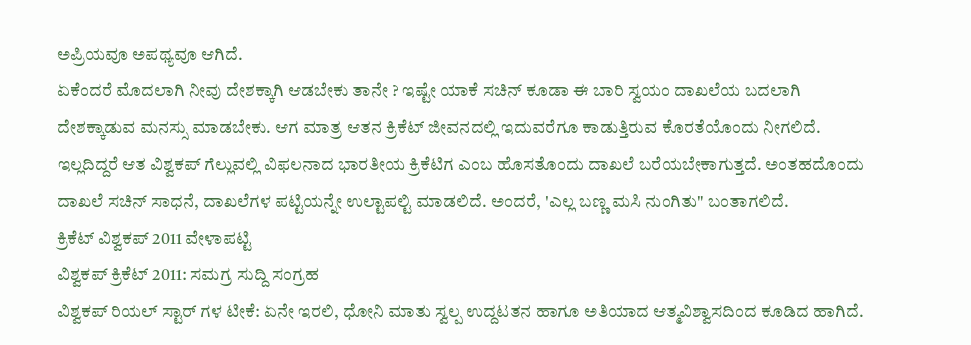ಅಪ್ರಿಯವೂ ಅಪಥ್ಯವೂ ಆಗಿದೆ.
ಏಕೆಂದರೆ ಮೊದಲಾಗಿ ನೀವು ದೇಶಕ್ಕಾಗಿ ಆಡಬೇಕು ತಾನೇ ? ಇಷ್ಟೇ ಯಾಕೆ ಸಚಿನ್ ಕೂಡಾ ಈ ಬಾರಿ ಸ್ವಯಂ ದಾಖಲೆಯ ಬದಲಾಗಿ ದೇಶಕ್ಕಾಡುವ ಮನಸ್ಸು ಮಾಡಬೇಕು. ಆಗ ಮಾತ್ರ ಆತನ ಕ್ರಿಕೆಟ್ ಜೀವನದಲ್ಲಿ ಇದುವರೆಗೂ ಕಾಡುತ್ತಿರುವ ಕೊರತೆಯೊಂದು ನೀಗಲಿದೆ. ಇಲ್ಲದಿದ್ದರೆ ಆತ ವಿಶ್ವಕಪ್ ಗೆಲ್ಲುವಲ್ಲಿ ವಿಫಲನಾದ ಭಾರತೀಯ ಕ್ರಿಕೆಟಿಗ ಎಂಬ ಹೊಸತೊಂದು ದಾಖಲೆ ಬರೆಯಬೇಕಾಗುತ್ತದೆ. ಅಂತಹದೊಂದು ದಾಖಲೆ ಸಚಿನ್ ಸಾಧನೆ, ದಾಖಲೆಗಳ ಪಟ್ಟಿಯನ್ನೇ ಉಲ್ಟಾಪಲ್ಟಿ ಮಾಡಲಿದೆ. ಅಂದರೆ, 'ಎಲ್ಲ ಬಣ್ಣ ಮಸಿ ನುಂಗಿತು" ಬಂತಾಗಲಿದೆ.
ಕ್ರಿಕೆಟ್ ವಿಶ್ವಕಪ್ 2011 ವೇಳಾಪಟ್ಟಿ
ವಿಶ್ವಕಪ್ ಕ್ರಿಕೆಟ್ 2011: ಸಮಗ್ರ ಸುದ್ದಿ ಸಂಗ್ರಹ
ವಿಶ್ವಕಪ್ ರಿಯಲ್ ಸ್ಟಾರ್ ಗಳ ಟೀಕೆ: ಏನೇ ಇರಲಿ, ಧೋನಿ ಮಾತು ಸ್ವಲ್ಪ ಉದ್ದಟತನ ಹಾಗೂ ಅತಿಯಾದ ಆತ್ಮವಿಶ್ವಾಸದಿಂದ ಕೂಡಿದ ಹಾಗಿದೆ.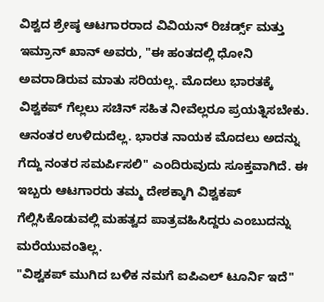ವಿಶ್ವದ ಶ್ರೇಷ್ಠ ಆಟಗಾರರಾದ ವಿವಿಯನ್ ರಿಚರ್ಡ್ಸ್ ಮತ್ತು ಇಮ್ರಾನ್ ಖಾನ್ ಅವರು, "ಈ ಹಂತದಲ್ಲಿ ಧೋನಿ ಅವರಾಡಿರುವ ಮಾತು ಸರಿಯಲ್ಲ. ಮೊದಲು ಭಾರತಕ್ಕೆ ವಿಶ್ವಕಪ್ ಗೆಲ್ಲಲು ಸಚಿನ್ ಸಹಿತ ನೀವೆಲ್ಲರೂ ಪ್ರಯತ್ನಿಸಬೇಕು. ಆನಂತರ ಉಳಿದುದೆಲ್ಲ. ಭಾರತ ನಾಯಕ ಮೊದಲು ಅದನ್ನು ಗೆದ್ದು ನಂತರ ಸಮರ್ಪಿಸಲಿ" ಎಂದಿರುವುದು ಸೂಕ್ತವಾಗಿದೆ. ಈ ಇಬ್ಬರು ಆಟಗಾರರು ತಮ್ಮ ದೇಶಕ್ಕಾಗಿ ವಿಶ್ವಕಪ್ ಗೆಲ್ಲಿಸಿಕೊಡುವಲ್ಲಿ ಮಹತ್ವದ ಪಾತ್ರವಹಿಸಿದ್ದರು ಎಂಬುದನ್ನು ಮರೆಯುವಂತಿಲ್ಲ.
"ವಿಶ್ವಕಪ್ ಮುಗಿದ ಬಳಿಕ ನಮಗೆ ಐಪಿಎಲ್ ಟೂರ್ನಿ ಇದೆ"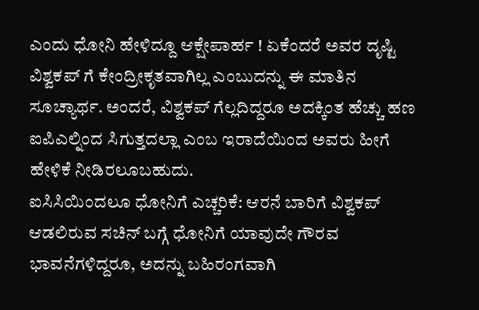ಎಂದು ಧೋನಿ ಹೇಳಿದ್ದೂ ಆಕ್ಷೇಪಾರ್ಹ ! ಏಕೆಂದರೆ ಅವರ ದೃಷ್ಟಿ ವಿಶ್ವಕಪ್ ಗೆ ಕೇಂದ್ರೀಕೃತವಾಗಿಲ್ಲ ಎಂಬುದನ್ನು ಈ ಮಾತಿನ ಸೂಚ್ಯಾರ್ಥ. ಅಂದರೆ, ವಿಶ್ವಕಪ್ ಗೆಲ್ಲದಿದ್ದರೂ ಅದಕ್ಕಿಂತ ಹೆಚ್ಚು ಹಣ ಐಪಿಎಲ್ನಿಂದ ಸಿಗುತ್ತದಲ್ಲಾ ಎಂಬ ಇರಾದೆಯಿಂದ ಅವರು ಹೀಗೆ ಹೇಳಿಕೆ ನೀಡಿರಲೂಬಹುದು.
ಐಸಿಸಿಯಿಂದಲೂ ಧೋನಿಗೆ ಎಚ್ಚರಿಕೆ: ಆರನೆ ಬಾರಿಗೆ ವಿಶ್ವಕಪ್ ಆಡಲಿರುವ ಸಚಿನ್ ಬಗ್ಗೆ ಧೋನಿಗೆ ಯಾವುದೇ ಗೌರವ ಭಾವನೆಗಳಿದ್ದರೂ, ಅದನ್ನು ಬಹಿರಂಗವಾಗಿ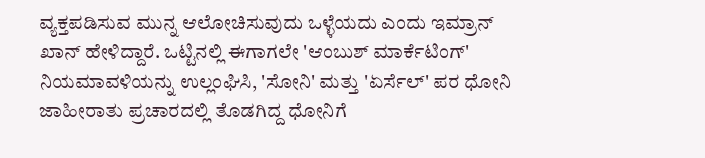ವ್ಯಕ್ತಪಡಿಸುವ ಮುನ್ನ ಆಲೋಚಿಸುವುದು ಒಳ್ಳೆಯದು ಎಂದು ಇಮ್ರಾನ್ ಖಾನ್ ಹೇಳಿದ್ದಾರೆ. ಒಟ್ಟಿನಲ್ಲಿ ಈಗಾಗಲೇ 'ಆಂಬುಶ್ ಮಾರ್ಕೆಟಿಂಗ್' ನಿಯಮಾವಳಿಯನ್ನು ಉಲ್ಲಂಘಿಸಿ, 'ಸೋನಿ' ಮತ್ತು 'ಏರ್ಸೆಲ್' ಪರ ಧೋನಿ ಜಾಹೀರಾತು ಪ್ರಚಾರದಲ್ಲಿ ತೊಡಗಿದ್ದ ಧೋನಿಗೆ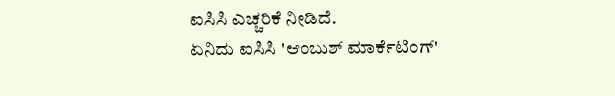ಐಸಿಸಿ ಎಚ್ಚರಿಕೆ ನೀಡಿದೆ.
ಏನಿದು ಐಸಿಸಿ 'ಆಂಬುಶ್ ಮಾರ್ಕೆಟಿಂಗ್'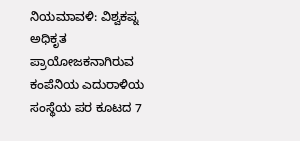ನಿಯಮಾವಳಿ: ವಿಶ್ವಕಪ್ನ ಅಧಿಕೃತ ಪ್ರಾಯೋಜಕನಾಗಿರುವ ಕಂಪೆನಿಯ ಎದುರಾಳಿಯ ಸಂಸ್ಥೆಯ ಪರ ಕೂಟದ 7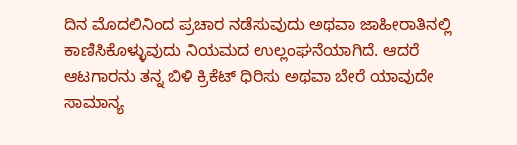ದಿನ ಮೊದಲಿನಿಂದ ಪ್ರಚಾರ ನಡೆಸುವುದು ಅಥವಾ ಜಾಹೀರಾತಿನಲ್ಲಿ ಕಾಣಿಸಿಕೊಳ್ಳುವುದು ನಿಯಮದ ಉಲ್ಲಂಘನೆಯಾಗಿದೆ. ಆದರೆ ಆಟಗಾರನು ತನ್ನ ಬಿಳಿ ಕ್ರಿಕೆಟ್ ಧಿರಿಸು ಅಥವಾ ಬೇರೆ ಯಾವುದೇ ಸಾಮಾನ್ಯ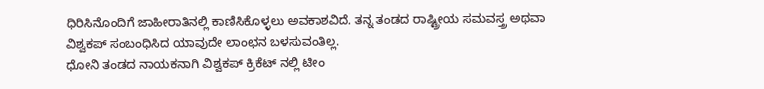ಧಿರಿಸಿನೊಂದಿಗೆ ಜಾಹೀರಾತಿನಲ್ಲಿ ಕಾಣಿಸಿಕೊಳ್ಳಲು ಅವಕಾಶವಿದೆ. ತನ್ನ ತಂಡದ ರಾಷ್ಟ್ರೀಯ ಸಮವಸ್ತ್ರ ಅಥವಾ ವಿಶ್ವಕಪ್ ಸಂಬಂಧಿಸಿದ ಯಾವುದೇ ಲಾಂಛನ ಬಳಸುವಂತಿಲ್ಲ.
ಧೋನಿ ತಂಡದ ನಾಯಕನಾಗಿ ವಿಶ್ವಕಪ್ ಕ್ರಿಕೆಟ್ ನಲ್ಲಿ ಟೀಂ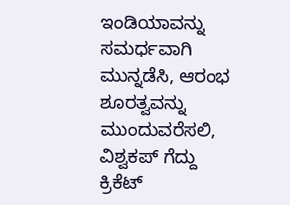ಇಂಡಿಯಾವನ್ನು ಸಮರ್ಧವಾಗಿ ಮುನ್ನಡೆಸಿ, ಆರಂಭ ಶೂರತ್ವವನ್ನು ಮುಂದುವರೆಸಲಿ, ವಿಶ್ವಕಪ್ ಗೆದ್ದು ಕ್ರಿಕೆಟ್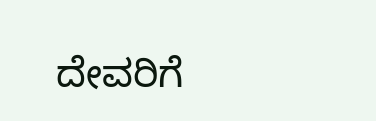ದೇವರಿಗೆ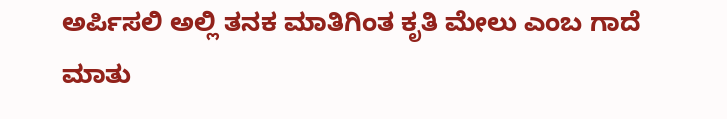ಅರ್ಪಿಸಲಿ ಅಲ್ಲಿ ತನಕ ಮಾತಿಗಿಂತ ಕೃತಿ ಮೇಲು ಎಂಬ ಗಾದೆ ಮಾತು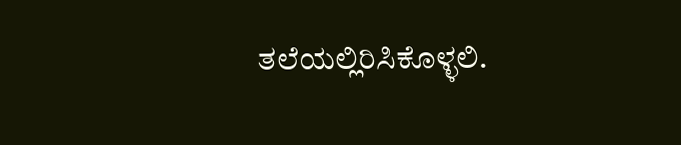ತಲೆಯಲ್ಲಿರಿಸಿಕೊಳ್ಳಲಿ.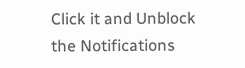Click it and Unblock the Notifications